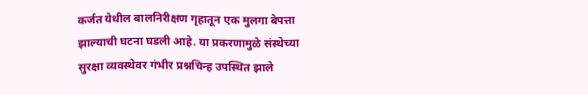कर्जत येथील बालनिरीक्षण गृहातून एक मुलगा बेपत्ता झाल्याची घटना घडली आहे. या प्रकरणामुळे संस्थेच्या सुरक्षा व्यवस्थेवर गंभीर प्रश्नचिन्ह उपस्थित झाले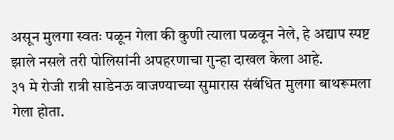असून मुलगा स्वतः पळून गेला की कुणी त्याला पळवून नेले, हे अद्याप स्पष्ट झाले नसले तरी पोलिसांनी अपहरणाचा गुन्हा दाखल केला आहे.
३१ मे रोजी रात्री साडेनऊ वाजण्याच्या सुमारास संबंधित मुलगा बाथरूमला गेला होता.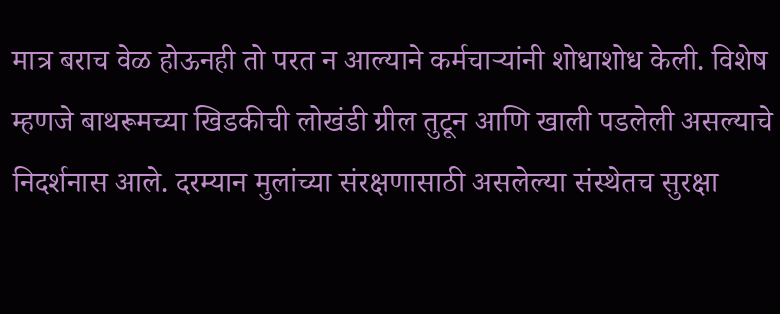मात्र बराच वेळ होऊनही तो परत न आल्याने कर्मचाऱ्यांनी शोधाशोध केली. विशेष म्हणजे बाथरूमच्या खिडकीची लोखंडी ग्रील तुटून आणि खाली पडलेली असल्याचे निदर्शनास आले. दरम्यान मुलांच्या संरक्षणासाठी असलेल्या संस्थेतच सुरक्षा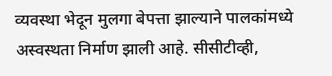व्यवस्था भेदून मुलगा बेपत्ता झाल्याने पालकांमध्ये अस्वस्थता निर्माण झाली आहे. सीसीटीव्ही,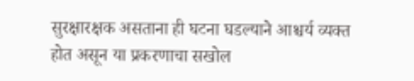सुरक्षारक्षक असताना ही घटना घडल्याने आश्चर्य व्यक्त होत असून या प्रकरणाचा सखोल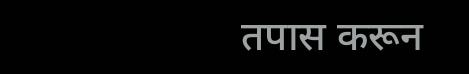तपास करून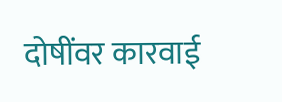दोषींवर कारवाई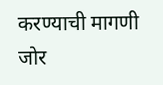करण्याची मागणी जोर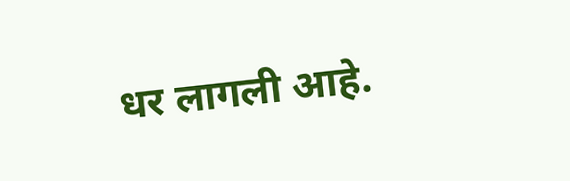धर लागली आहे.